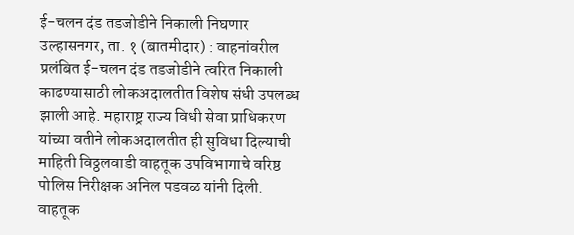ई-चलन दंड तडजोडीने निकाली निघणार
उल्हासनगर, ता. १ (बातमीदार) : वाहनांवरील प्रलंबित ई-चलन दंड तडजोडीने त्वरित निकाली काढण्यासाठी लोकअदालतीत विशेष संधी उपलब्ध झाली आहे. महाराष्ट्र राज्य विधी सेवा प्राधिकरण यांच्या वतीने लोकअदालतीत ही सुविधा दिल्याची माहिती विठ्ठलवाडी वाहतूक उपविभागाचे वरिष्ठ पोलिस निरीक्षक अनिल पडवळ यांनी दिली.
वाहतूक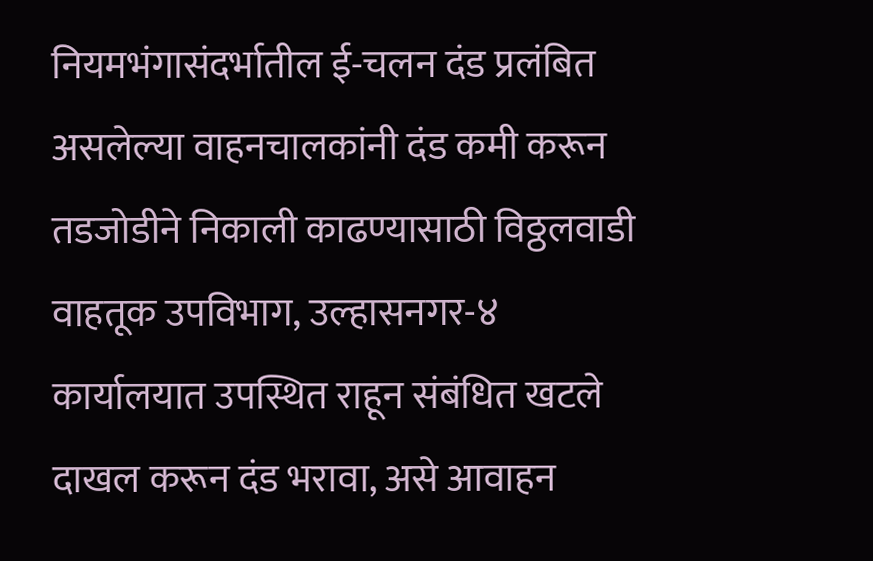नियमभंगासंदर्भातील ई-चलन दंड प्रलंबित असलेल्या वाहनचालकांनी दंड कमी करून तडजोडीने निकाली काढण्यासाठी विठ्ठलवाडी वाहतूक उपविभाग, उल्हासनगर-४ कार्यालयात उपस्थित राहून संबंधित खटले दाखल करून दंड भरावा, असे आवाहन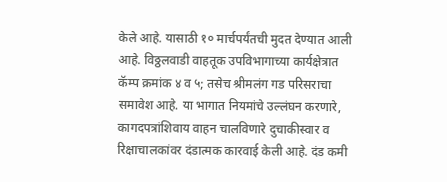केले आहे. यासाठी १० मार्चपर्यंतची मुदत देण्यात आली आहे. विठ्ठलवाडी वाहतूक उपविभागाच्या कार्यक्षेत्रात कॅम्प क्रमांक ४ व ५; तसेच श्रीमलंग गड परिसराचा समावेश आहे. या भागात नियमांचे उल्लंघन करणारे, कागदपत्रांशिवाय वाहन चालविणारे दुचाकीस्वार व रिक्षाचालकांवर दंडात्मक कारवाई केली आहे. दंड कमी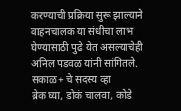करण्याची प्रक्रिया सुरू झाल्याने वाहनचालक या संधीचा लाभ घेण्यासाठी पुढे येत असल्याचेही अनिल पडवळ यांनी सांगितले.
सकाळ+ चे सदस्य व्हा
ब्रेक घ्या, डोकं चालवा, कोडे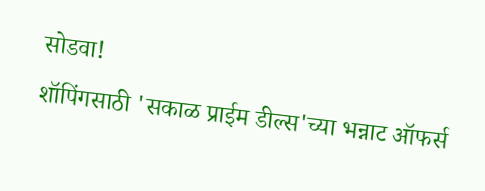सोडवा!
शॉपिंगसाठी 'सकाळ प्राईम डील्स'च्या भन्नाट ऑफर्स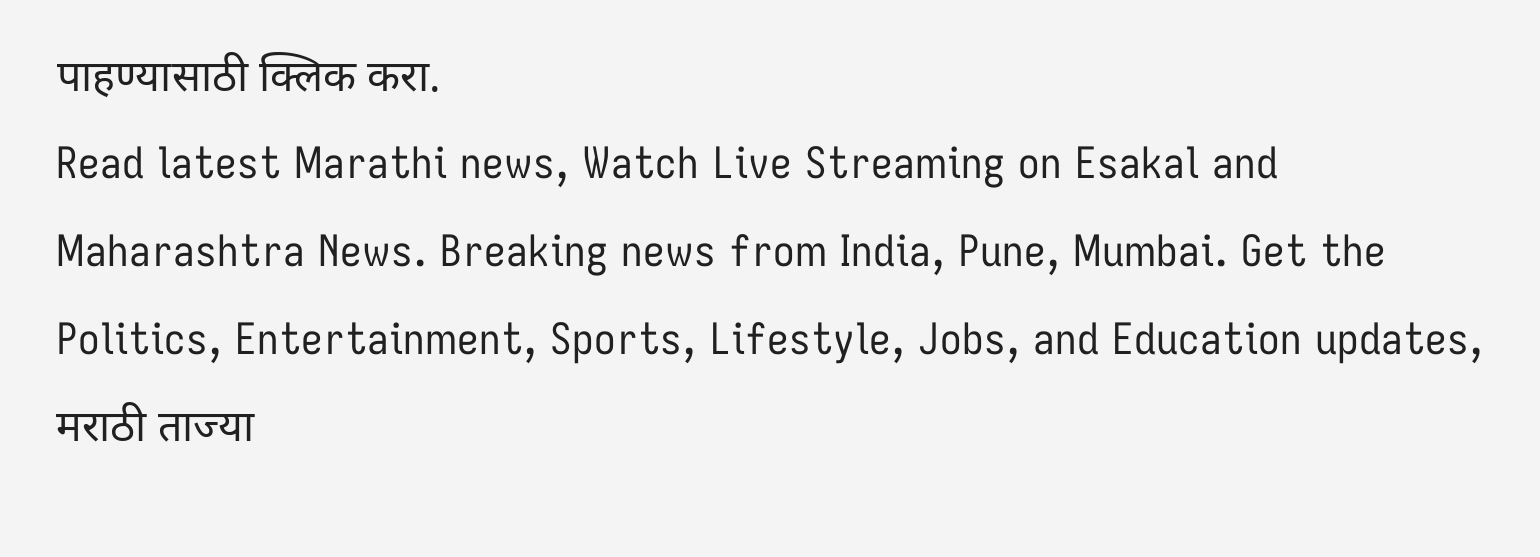पाहण्यासाठी क्लिक करा.
Read latest Marathi news, Watch Live Streaming on Esakal and Maharashtra News. Breaking news from India, Pune, Mumbai. Get the Politics, Entertainment, Sports, Lifestyle, Jobs, and Education updates, मराठी ताज्या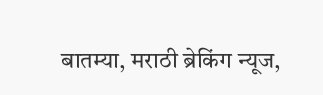बातम्या, मराठी ब्रेकिंग न्यूज,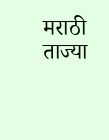मराठी ताज्या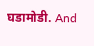घडामोडी. And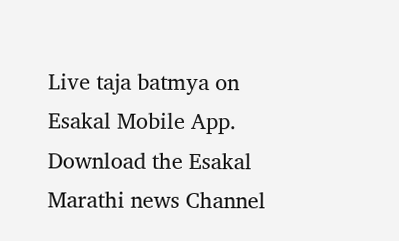Live taja batmya on Esakal Mobile App. Download the Esakal Marathi news Channel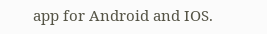app for Android and IOS.